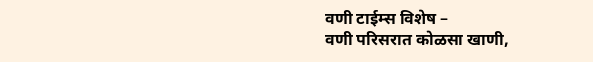वणी टाईम्स विशेष –
वणी परिसरात कोळसा खाणी,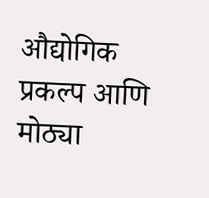औद्योगिक प्रकल्प आणि मोठ्या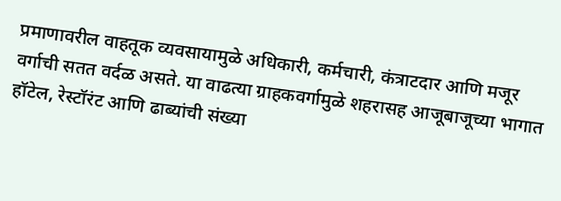प्रमाणावरील वाहतूक व्यवसायामुळे अधिकारी, कर्मचारी, कंत्राटदार आणि मजूर वर्गाची सतत वर्दळ असते. या वाढत्या ग्राहकवर्गामुळे शहरासह आजूबाजूच्या भागात हॉटेल, रेस्टॉरंट आणि ढाब्यांची संख्या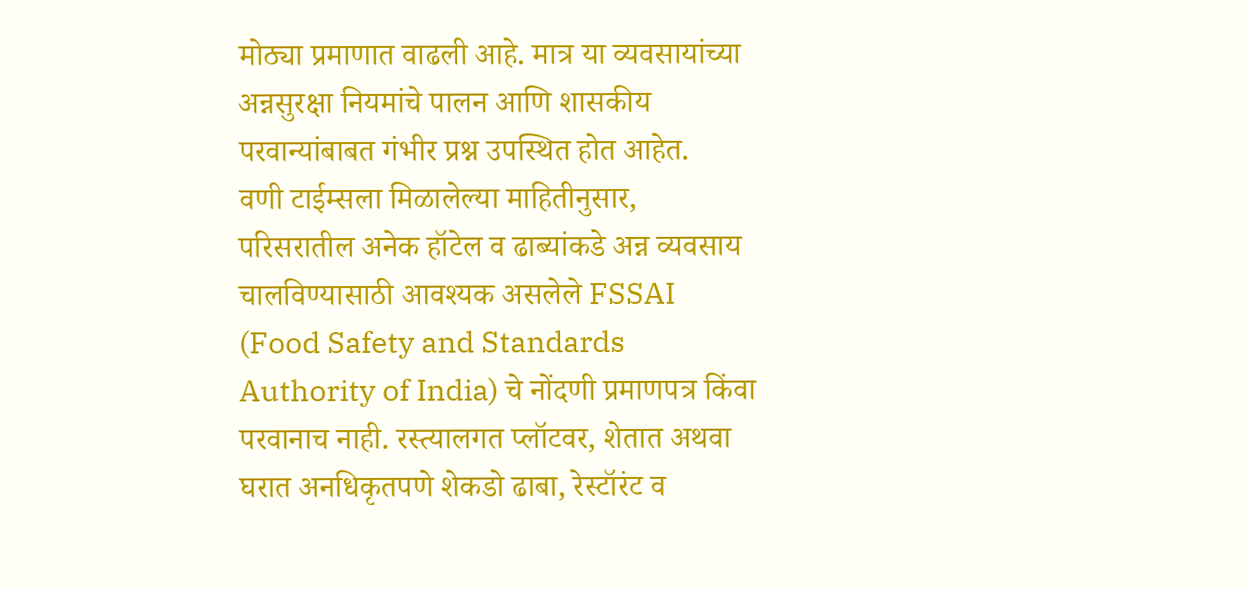मोठ्या प्रमाणात वाढली आहे. मात्र या व्यवसायांच्या अन्नसुरक्षा नियमांचे पालन आणि शासकीय परवान्यांबाबत गंभीर प्रश्न उपस्थित होत आहेत.
वणी टाईम्सला मिळालेल्या माहितीनुसार, परिसरातील अनेक हॉटेल व ढाब्यांकडे अन्न व्यवसाय चालविण्यासाठी आवश्यक असलेले FSSAI (Food Safety and Standards Authority of India) चे नोंदणी प्रमाणपत्र किंवा परवानाच नाही. रस्त्यालगत प्लॉटवर, शेतात अथवा घरात अनधिकृतपणे शेकडो ढाबा, रेस्टॉरंट व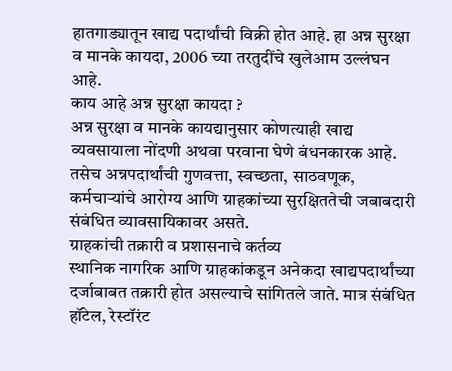हातगाड्यातून खाद्य पदार्थांची विक्री होत आहे. हा अन्न सुरक्षा व मानके कायदा, 2006 च्या तरतुदींचे खुलेआम उल्लंघन आहे.
काय आहे अन्न सुरक्षा कायदा ?
अन्न सुरक्षा व मानके कायद्यानुसार कोणत्याही खाद्य व्यवसायाला नोंदणी अथवा परवाना घेणे बंधनकारक आहे. तसेच अन्नपदार्थांची गुणवत्ता, स्वच्छता, साठवणूक, कर्मचाऱ्यांचे आरोग्य आणि ग्राहकांच्या सुरक्षिततेची जबाबदारी संबंधित व्यावसायिकावर असते.
ग्राहकांची तक्रारी व प्रशासनाचे कर्तव्य
स्थानिक नागरिक आणि ग्राहकांकडून अनेकदा खाद्यपदार्थांच्या दर्जाबाबत तक्रारी होत असल्याचे सांगितले जाते. मात्र संबंधित हॉटेल, रेस्टॉरंट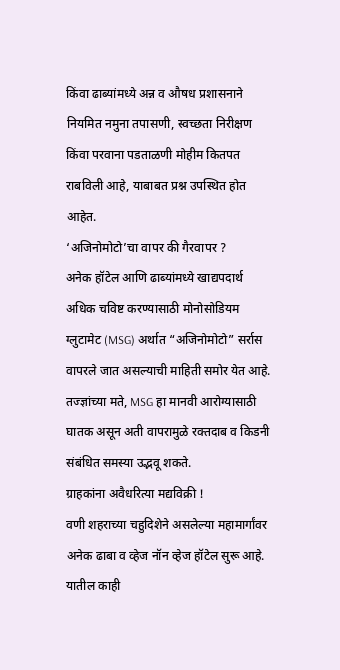किंवा ढाब्यांमध्ये अन्न व औषध प्रशासनाने नियमित नमुना तपासणी, स्वच्छता निरीक्षण किंवा परवाना पडताळणी मोहीम कितपत राबविली आहे, याबाबत प्रश्न उपस्थित होत आहेत.
‘अजिनोमोटो’चा वापर की गैरवापर ?
अनेक हॉटेल आणि ढाब्यांमध्ये खाद्यपदार्थ अधिक चविष्ट करण्यासाठी मोनोसोडियम ग्लुटामेट (MSG) अर्थात “अजिनोमोटो” सर्रास वापरले जात असल्याची माहिती समोर येत आहे. तज्ज्ञांच्या मते, MSG हा मानवी आरोग्यासाठी घातक असून अती वापरामुळे रक्तदाब व किडनी संबंधित समस्या उद्भवू शकते.
ग्राहकांना अवैधरित्या मद्यविक्री !
वणी शहराच्या चहुदिशेने असलेल्या महामार्गांवर अनेक ढाबा व व्हेज नॉन व्हेज हॉटेल सुरू आहे. यातील काही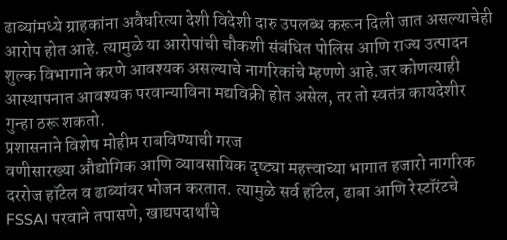ढाब्यांमध्ये ग्राहकांना अवैधरित्या देशी विदेशी दारु उपलब्ध करून दिली जात असल्याचेही आरोप होत आहे. त्यामुळे या आरोपांची चौकशी संबंधित पोलिस आणि राज्य उत्पादन शुल्क विभागाने करणे आवश्यक असल्याचे नागरिकांचे म्हणणे आहे.जर कोणत्याही आस्थापनात आवश्यक परवान्याविना मद्यविक्री होत असेल, तर तो स्वतंत्र कायदेशीर गुन्हा ठरू शकतो.
प्रशासनाने विशेष मोहीम राबविण्याची गरज
वणीसारख्या औद्योगिक आणि व्यावसायिक दृष्ट्या महत्त्वाच्या भागात हजारो नागरिक दररोज हॉटेल व ढाब्यांवर भोजन करतात. त्यामुळे सर्व हॉटेल, ढाबा आणि रेस्टॉरंटचे FSSAI परवाने तपासणे, खाद्यपदार्थांचे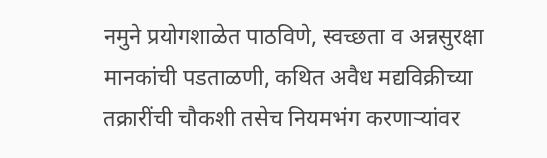नमुने प्रयोगशाळेत पाठविणे, स्वच्छता व अन्नसुरक्षा मानकांची पडताळणी, कथित अवैध मद्यविक्रीच्या तक्रारींची चौकशी तसेच नियमभंग करणाऱ्यांवर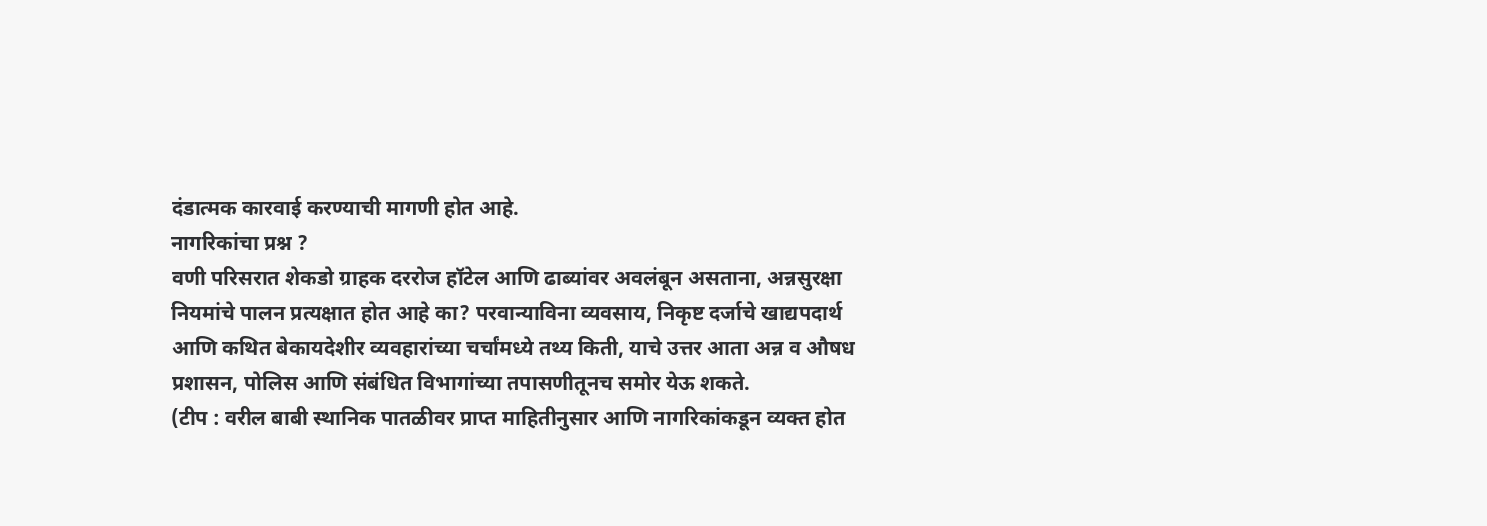दंडात्मक कारवाई करण्याची मागणी होत आहे.
नागरिकांचा प्रश्न ?
वणी परिसरात शेकडो ग्राहक दररोज हॉटेल आणि ढाब्यांवर अवलंबून असताना, अन्नसुरक्षा नियमांचे पालन प्रत्यक्षात होत आहे का? परवान्याविना व्यवसाय, निकृष्ट दर्जाचे खाद्यपदार्थ आणि कथित बेकायदेशीर व्यवहारांच्या चर्चांमध्ये तथ्य किती, याचे उत्तर आता अन्न व औषध प्रशासन, पोलिस आणि संबंधित विभागांच्या तपासणीतूनच समोर येऊ शकते.
(टीप : वरील बाबी स्थानिक पातळीवर प्राप्त माहितीनुसार आणि नागरिकांकडून व्यक्त होत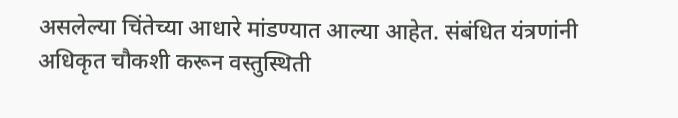असलेल्या चिंतेच्या आधारे मांडण्यात आल्या आहेत. संबंधित यंत्रणांनी अधिकृत चौकशी करून वस्तुस्थिती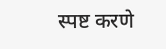स्पष्ट करणे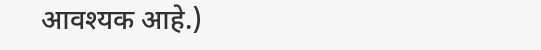आवश्यक आहे.)